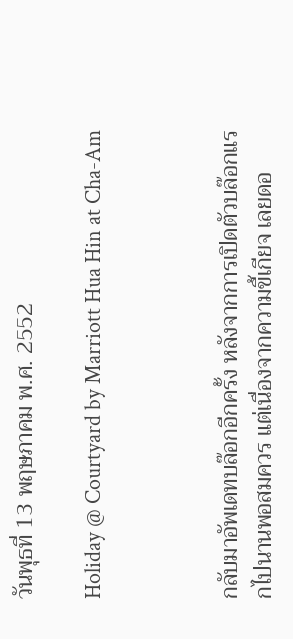วันพุธที่ 13 พฤษภาคม พ.ศ. 2552

Holiday @ Courtyard by Marriott Hua Hin at Cha-Am



กลับมาอัพเดทบล๊อกอีกครั้ง หลังจากการเปิดตัวบล๊อกแร
กไปนานพอสมควร แต่เนื่องจากความขี้เกียจ เลยดอ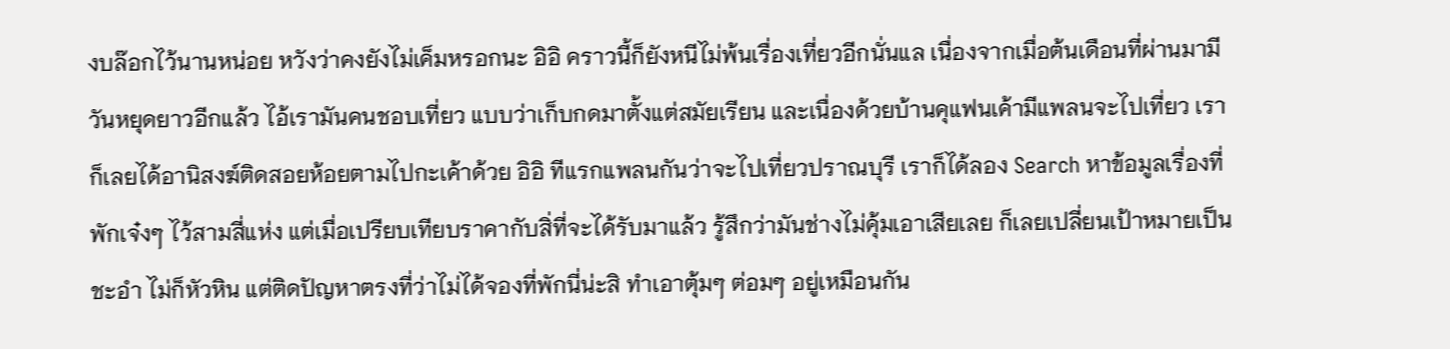งบล๊อกไว้นานหน่อย หวังว่าคงยังไม่เค็มหรอกนะ อิอิ คราวนี้ก็ยังหนีไม่พ้นเรื่องเที่ยวอีกนั่นแล เนื่องจากเมื่อต้นเดือนที่ผ่านมามีวันหยุดยาวอีกแล้ว ไอ้เรามันคนชอบเที่ยว แบบว่าเก็บกดมาตั้งแต่สมัยเรียน และเนื่องด้วยบ้านคุแฟนเค้ามีแพลนจะไปเที่ยว เราก็เลยได้อานิสงฆ์ติดสอยห้อยตามไปกะเค้าด้วย อิอิ ทีแรกแพลนกันว่าจะไปเที่ยวปราณบุรี เราก็ได้ลอง Search หาข้อมูลเรื่องที่พักเจ๋งๆ ไว้สามสี่แห่ง แต่เมื่อเปรียบเทียบราคากับสิ่ที่จะได้รับมาแล้ว รู้สึกว่ามันช่างไม่คุ้มเอาเสียเลย ก็เลยเปลี่ยนเป้าหมายเป็นชะอำ ไม่ก็หัวหิน แต่ติดปัญหาตรงที่ว่าไม่ได้จองที่พักนี่น่ะสิ ทำเอาตุ้มๆ ต่อมๆ อยู่เหมือนกัน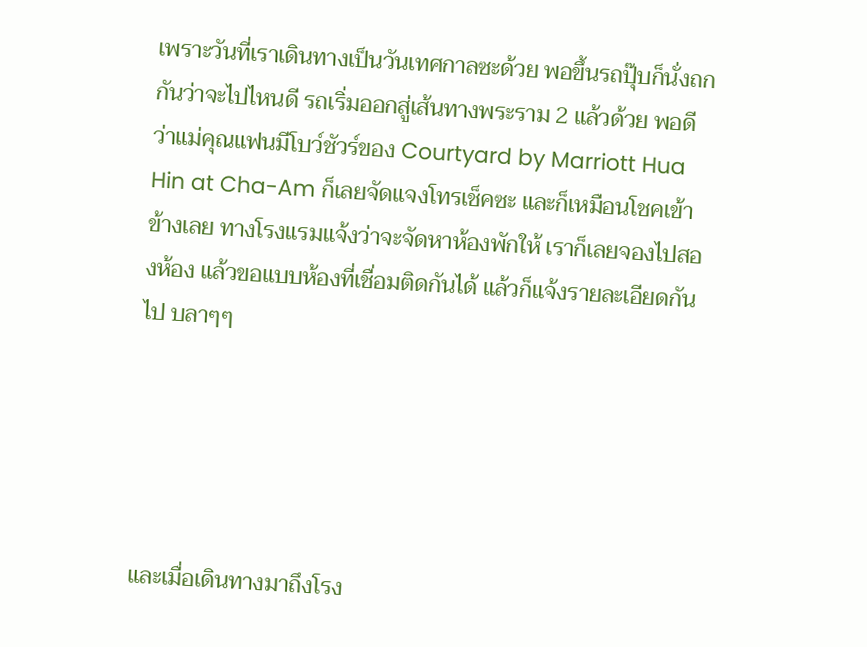เพราะวันที่เราเดินทางเป็นวันเทศกาลซะด้วย พอขึ้นรถปุ๊บก็นั่งถกกันว่าจะไปไหนดี รถเริ่มออกสู่เส้นทางพระราม 2 แล้วด้วย พอดีว่าแม่คุณแฟนมีโบว์ชัวร์ของ Courtyard by Marriott Hua Hin at Cha-Am ก็เลยจัดแจงโทรเช็คซะ และก็เหมือนโชคเข้าข้างเลย ทางโรงแรมแจ้งว่าจะจัดหาห้องพักให้ เราก็เลยจองไปสองห้อง แล้วขอแบบห้องที่เชื่อมติดกันได้ แล้วก็แจ้งรายละเอียดกันไป บลาๆๆ





และเมื่อเดินทางมาถึงโรง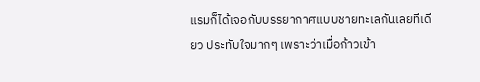แรมก็ได้เจอกับบรรยากาศแบบชายทะเลกันเลยทีเดียว ประทับใจมากๆ เพราะว่าเมื่อก้าวเข้า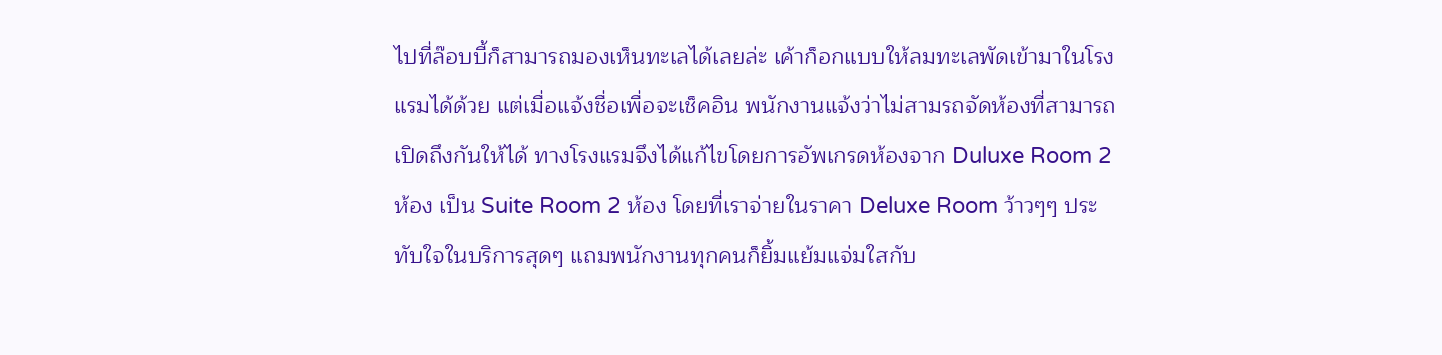ไปที่ล๊อบบี้ก็สามารถมองเห็นทะเลได้เลยล่ะ เค้าก็อกแบบให้ลมทะเลพัดเข้ามาในโรงแรมได้ด้วย แต่เมื่อแจ้งชื่อเพื่อจะเช็คอิน พนักงานแจ้งว่าไม่สามรถจัดห้องที่สามารถเปิดถึงกันให้ได้ ทางโรงแรมจึงได้แก้ไขโดยการอัพเกรดห้องจาก Duluxe Room 2 ห้อง เป็น Suite Room 2 ห้อง โดยที่เราจ่ายในราคา Deluxe Room ว้าวๆๆ ประทับใจในบริการสุดๆ แถมพนักงานทุกคนก็ยิ้มแย้มแจ่มใสกับ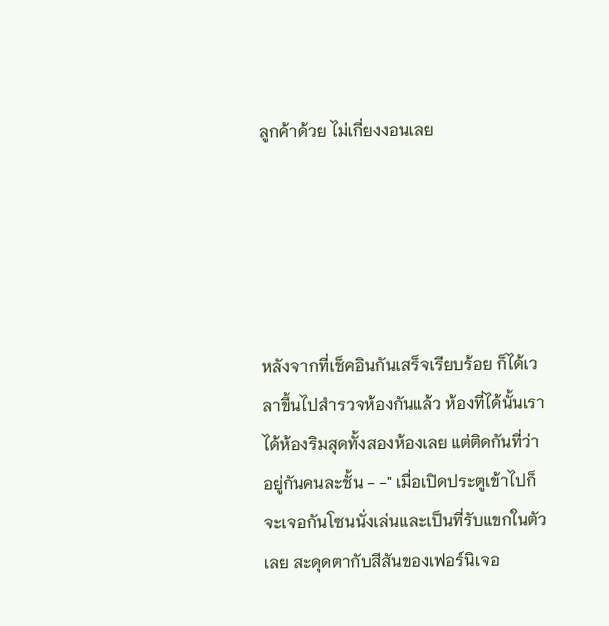ลูกค้าด้วย ไม่เกี่ยงงอนเลย





หลังจากที่เช็คอินกันเสร็จเรียบร้อย ก็ได้เวลาขึ้นไปสำรวจห้องกันแล้ว ห้องที่ได้นั้นเราได้ห้องริมสุดทั้งสองห้องเลย แต่ติดกันที่ว่าอยู่กันคนละชั้น - -" เมื่อเปิดประตูเข้าไปก็จะเจอกันโซนนั่งเล่นและเป็นที่รับแขกในตัวเลย สะดุดตากับสีสันของเฟอร์นิเจอ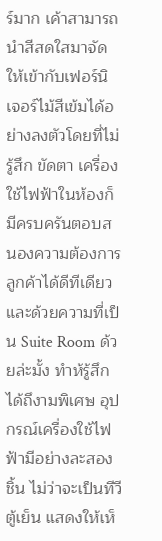ร์มาก เค้าสามารถนำสีสดใสมาจัดให้เข้ากับเฟอร์นิเจอร์ไม้สีเข้มได้อย่างลงตัวโดยที่ไม่รู้สึก ขัดตา เครื่องใช้ไฟฟ้าในห้องก็มีครบครันตอบสนองความต้องการลูกค้าได้ดีทีเดียว และด้วยความที่เป็น Suite Room ด้วยล่ะมั้ง ทำห้รู้สึกได้ถึงามพิเศษ อุปกรณ์เครื่องใช้ไฟฟ้ามีอย่างละสองชิ้น ไม่ว่าจะเป็นทีวี ตู้เย็น แสดงให้เห็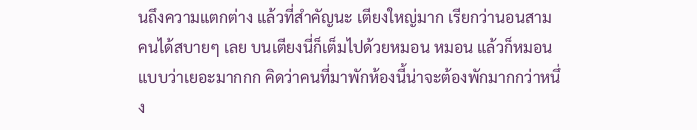นถึงความแตกต่าง แล้วที่สำคัญนะ เตียงใหญ่มาก เรียกว่านอนสามคนได้สบายๆ เลย บนเตียงนี่ก็เต็มไปด้วยหมอน หมอน แล้วก็หมอน แบบว่าเยอะมากกก คิดว่าคนที่มาพักห้องนี้น่าจะต้องพักมากกว่าหนึ่ง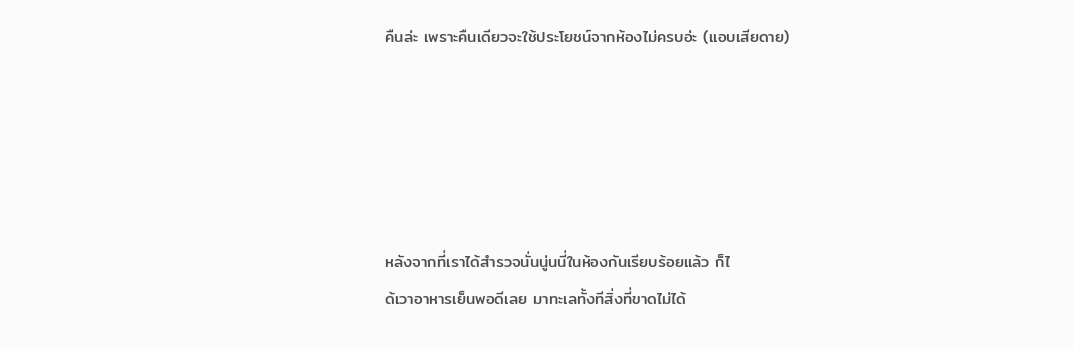คืนล่ะ เพราะคืนเดียวจะใช้ประโยชน์จากห้องไม่ครบอ่ะ (แอบเสียดาย)





หลังจากที่เราได้สำรวจนั่นนู่นนี่ในห้องกันเรียบร้อยแล้ว ก็ไ
ด้เวาอาหารเย็นพอดีเลย มาทะเลทั้งทีสิ่งที่ขาดไม่ได้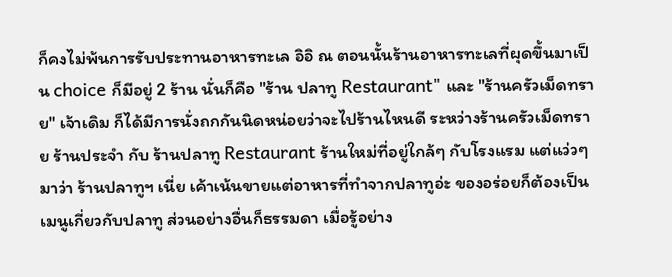ก็คงไม่พ้นการรับประทานอาหารทะเล อิอิ ณ ตอนนั้นร้านอาหารทะเลที่ผุดขึ้นมาเป็น choice ก็มีอยู่ 2 ร้าน นั่นก็คือ "ร้าน ปลาทู Restaurant" และ "ร้านครัวเม็ดทราย" เจ้าเดิม ก็ได้มีการนั่งถกกันนิดหน่อยว่าจะไปร้านไหนดี ระหว่างร้านครัวเม็ดทราย ร้านประจำ กับ ร้านปลาทู Restaurant ร้านใหม่ที่อยู่ใกล้ๆ กับโรงแรม แต่แว่วๆ มาว่า ร้านปลาทูฯ เนี่ย เค้าเน้นขายแต่อาหารที่ทำจากปลาทูอ่ะ ของอร่อยก็ต้องเป็นเมนูเกี่ยวกับปลาทู ส่วนอย่างอื่นก็ธรรมดา เมื่อรู้อย่าง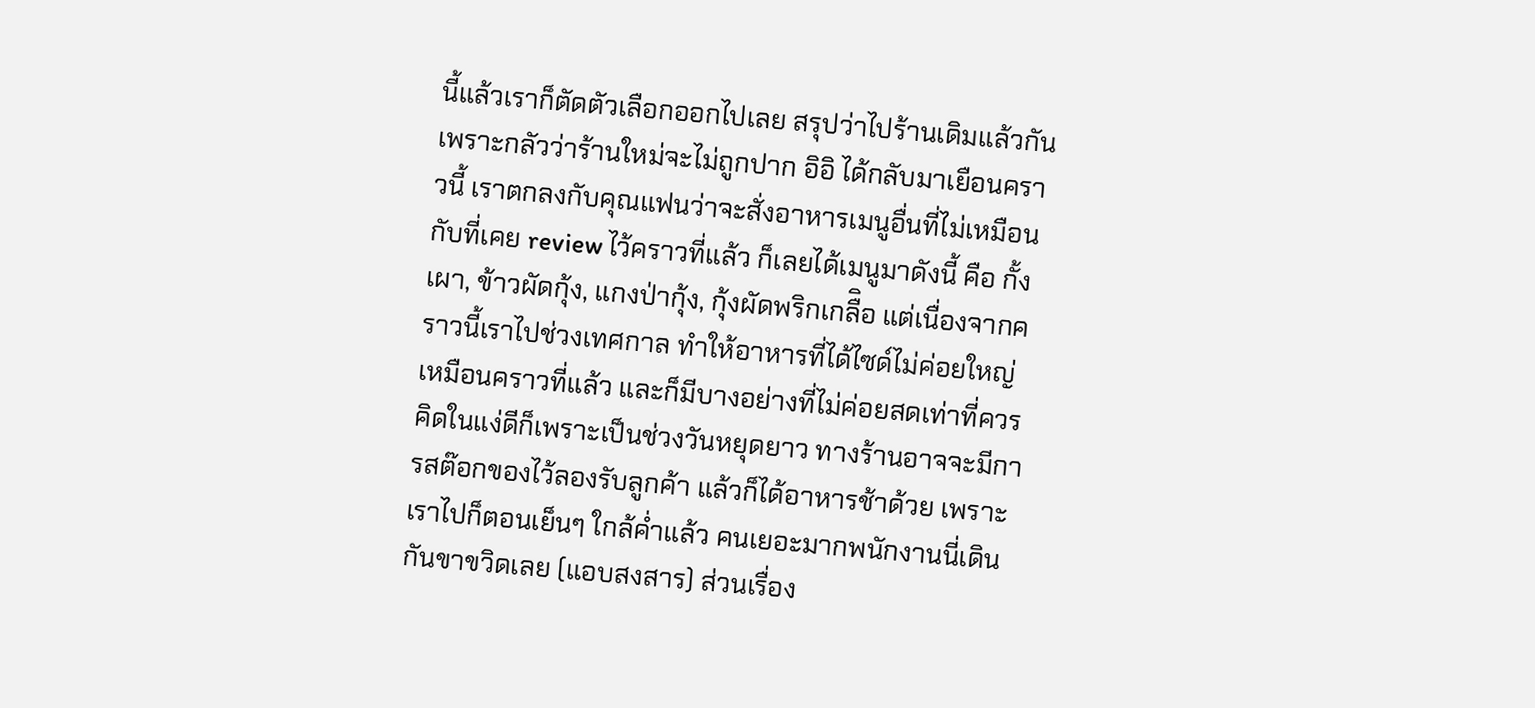นี้แล้วเราก็ตัดตัวเลือกออกไปเลย สรุปว่าไปร้านเดิมแล้วกัน เพราะกลัวว่าร้านใหม่จะไม่ถูกปาก อิอิ ได้กลับมาเยือนคราวนี้ เราตกลงกับคุณแฟนว่าจะสั่งอาหารเมนูอื่นที่ไม่เหมือนกับที่เคย review ไว้คราวที่แล้ว ก็เลยได้เมนูมาดังนี้ คือ กั้งเผา, ข้าวผัดกุ้ง, แกงป่ากุ้ง, กุ้งผัดพริกเกลืิอ แต่เนื่องจากคราวนี้เราไปช่วงเทศกาล ทำให้อาหารที่ได้ไซด์ไม่ค่อยใหญ่เหมือนคราวที่แล้ว และก็มีบางอย่างที่ไม่ค่อยสดเท่าที่ควร คิดในแง่ดีก็เพราะเป็นช่วงวันหยุดยาว ทางร้านอาจจะมีการสต๊อกของไว้ลองรับลูกค้า แล้วก็ได้อาหารช้าด้วย เพราะเราไปก็ตอนเย็นๆ ใกล้ค่ำแล้ว คนเยอะมากพนักงานนี่เดินกันขาขวิดเลย (แอบสงสาร) ส่วนเรื่อง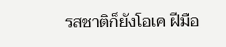รสชาติก็ยังโอเค ฝีมือ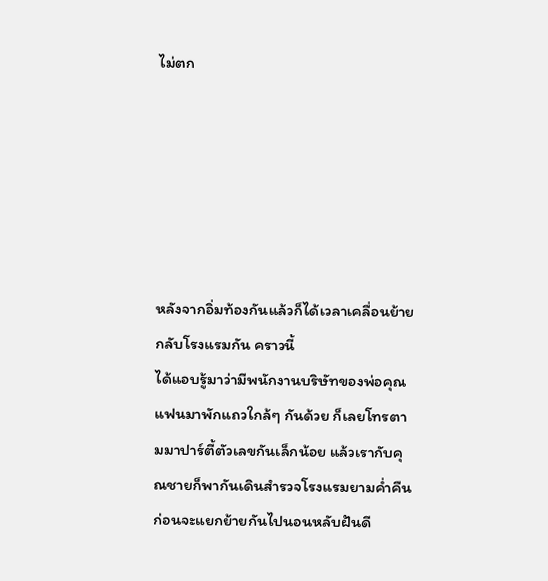ไม่ตก






หลังจากอิ่มท้องกันแล้วก็ได้เวลาเคลื่อนย้ายกลับโรงแรมกัน คราวนี้
ได้แอบรู้มาว่ามีพนักงานบริษัทของพ่อคุณแฟนมาพักแถวใกล้ๆ กันด้วย ก็เลยโทรตามมาปาร์ตี้ตัวเลขกันเล็กน้อย แล้วเรากับคุณชายก็พากันเดินสำรวจโรงแรมยามค่ำคืนก่อนจะแยกย้ายกันไปนอนหลับฝันดี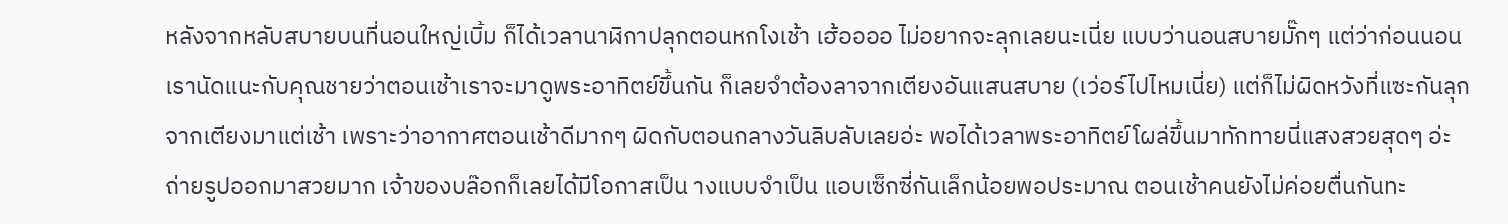หลังจากหลับสบายบนที่นอนใหญ่เบิ้ม ก็ได้เวลานาฬิกาปลุกตอนหกโงเช้า เฮ้ออออ ไม่อยากจะลุกเลยนะเนี่ย แบบว่านอนสบายมั๊กๆ แต่ว่าก่อนนอนเรานัดแนะกับคุณชายว่าตอนเช้าเราจะมาดูพระอาทิตย์ขึ้นกัน ก็เลยจำต้องลาจากเตียงอันแสนสบาย (เว่อร์ไปไหมเนี่ย) แต่ก็ไม่ผิดหวังที่แซะกันลุกจากเตียงมาแต่เช้า เพราะว่าอากาศตอนเช้าดีมากๆ ผิดกับตอนกลางวันลิบลับเลยอ่ะ พอได้เวลาพระอาทิตย์โผล่ขึ้นมาทักทายนี่แสงสวยสุดๆ อ่ะ ถ่ายรูปออกมาสวยมาก เจ้าของบล๊อกก็เลยได้มีโอกาสเป็น างแบบจำเป็น แอบเซ็กซี่กันเล็กน้อยพอประมาณ ตอนเช้าคนยังไม่ค่อยตื่นกันทะ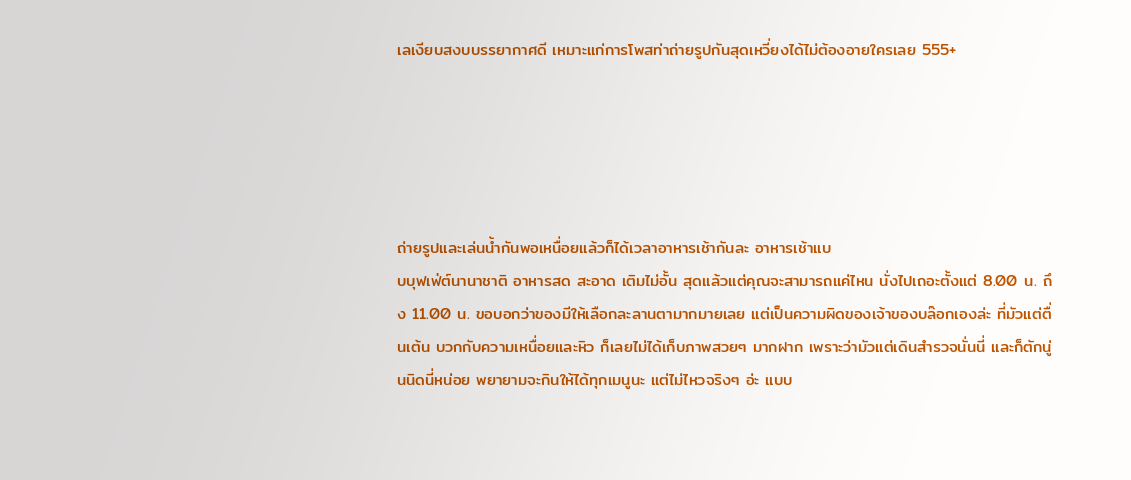เลเงียบสงบบรรยากาศดี เหมาะแก่การโพสท่าถ่ายรูปกันสุดเหวี่ยงได้ไม่ต้องอายใครเลย 555+





ถ่ายรูปและเล่นน้ำกันพอเหนื่อยแล้วก็ได้เวลาอาหารเช้ากันละ อาหารเช้าแบ
บบุฟเฟ่ต์นานาชาติ อาหารสด สะอาด เติมไม่อั้น สุดแล้วแต่คุณจะสามารถแค่ไหน นั่งไปเถอะตั้งแต่ 8.00 น. ถึง 11.00 น. ขอบอกว่าของมีให้เลือกละลานตามากมายเลย แต่เป็นความผิดของเจ้าของบล๊อกเองล่ะ ที่มัวแต่ตื่นเต้น บวกกับความเหนื่อยและหิว ก็เลยไม่ได้เก็บภาพสวยๆ มากฝาก เพราะว่ามัวแต่เดินสำรวจนั่นนี่ และก็ตักนู่นนิดนี่หน่อย พยายามจะกินให้ได้ทุกเมนูนะ แต่ไม่ไหวจริงๆ อ่ะ แบบ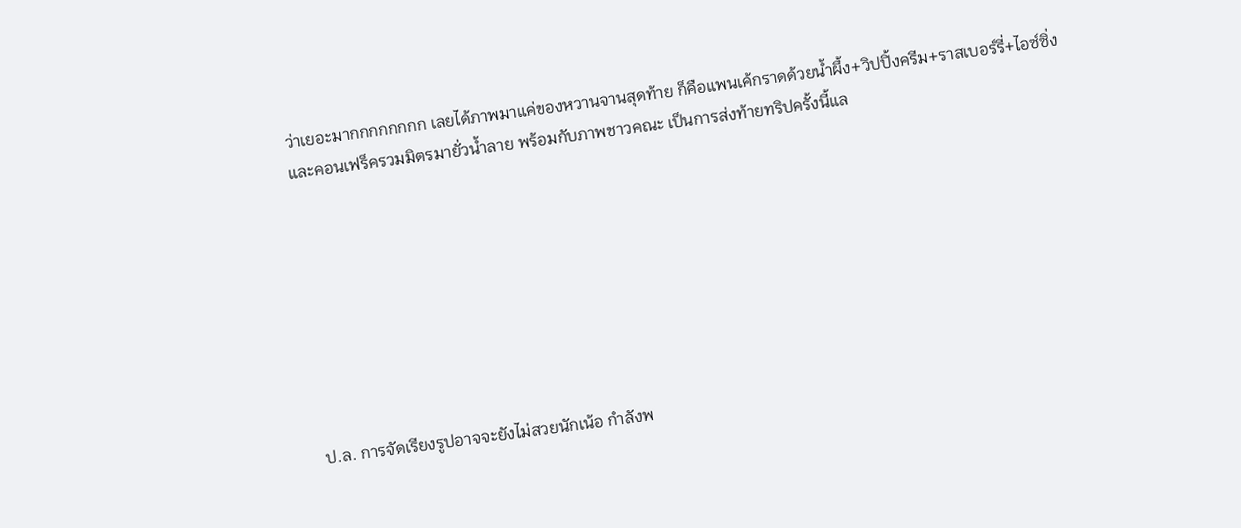ว่าเยอะมากกกกกกกก เลยได้ภาพมาแค่ของหวานจานสุดท้าย ก็คือแพนเค้กราดด้วยน้ำผึ้ง+วิปปิ้งครีม+ราสเบอร์รี่+ไอซ์ซิ่ง และคอนเฟร็ครวมมิตรมายั่วน้ำลาย พร้อมกับภาพชาวคณะ เป็นการส่งท้ายทริปครั้งนี้แล








ป.ล. การจัดเรียงรูปอาจจะยังไม่สวยนักเน้อ กำลังพ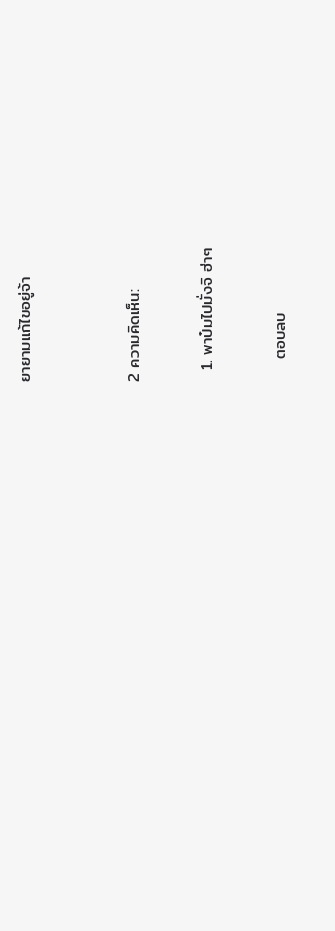ยายามแก้ไขอยู่จ้า


2 ความคิดเห็น:

  1. พาป๋มไปมั่งจิ ฮ่าๆ

    ตอบลบ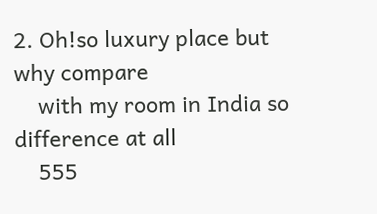2. Oh!so luxury place but why compare
    with my room in India so difference at all
    555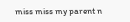miss miss my parent n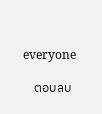everyone

    ตอบลบ